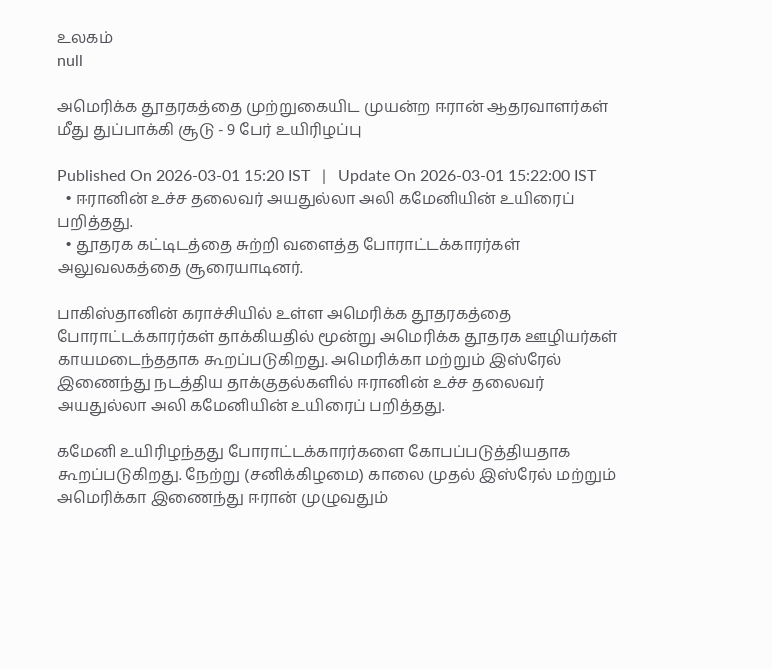உலகம்
null

அமெரிக்க தூதரகத்தை முற்றுகையிட முயன்ற ஈரான் ஆதரவாளர்கள் மீது துப்பாக்கி சூடு - 9 பேர் உயிரிழப்பு

Published On 2026-03-01 15:20 IST   |   Update On 2026-03-01 15:22:00 IST
  • ஈரானின் உச்ச தலைவர் அயதுல்லா அலி கமேனியின் உயிரைப் பறித்தது.
  • தூதரக கட்டிடத்தை சுற்றி வளைத்த போராட்டக்காரர்கள் அலுவலகத்தை சூரையாடினர்.

பாகிஸ்தானின் கராச்சியில் உள்ள அமெரிக்க தூதரகத்தை போராட்டக்காரர்கள் தாக்கியதில் மூன்று அமெரிக்க தூதரக ஊழியர்கள் காயமடைந்ததாக கூறப்படுகிறது. அமெரிக்கா மற்றும் இஸ்ரேல் இணைந்து நடத்திய தாக்குதல்களில் ஈரானின் உச்ச தலைவர் அயதுல்லா அலி கமேனியின் உயிரைப் பறித்தது.

கமேனி உயிரிழந்தது போராட்டக்காரர்களை கோபப்படுத்தியதாக கூறப்படுகிறது. நேற்று (சனிக்கிழமை) காலை முதல் இஸ்ரேல் மற்றும் அமெரிக்கா இணைந்து ஈரான் முழுவதும்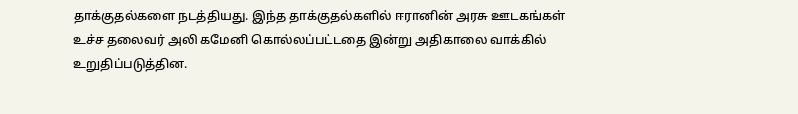தாக்குதல்களை நடத்தியது. இந்த தாக்குதல்களில் ஈரானின் அரசு ஊடகங்கள் உச்ச தலைவர் அலி கமேனி கொல்லப்பட்டதை இன்று அதிகாலை வாக்கில் உறுதிப்படுத்தின.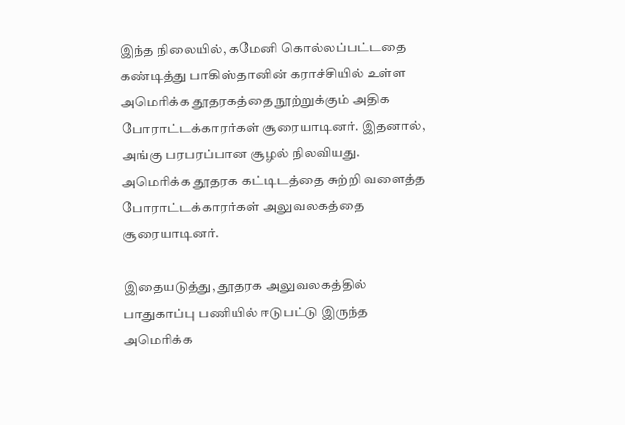இந்த நிலையில், கமேனி கொல்லப்பட்டதை கண்டித்து பாகிஸ்தானின் கராச்சியில் உள்ள அமெரிக்க தூதரகத்தை நூற்றுக்கும் அதிக போராட்டக்காரர்கள் சூரையாடினர். இதனால், அங்கு பரபரப்பான சூழல் நிலவியது. அமெரிக்க தூதரக கட்டிடத்தை சுற்றி வளைத்த போராட்டக்காரர்கள் அலுவலகத்தை சூரையாடினர்.

இதையடுத்து, தூதரக அலுவலகத்தில் பாதுகாப்பு பணியில் ஈடுபட்டு இருந்த அமெரிக்க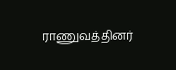ராணுவத்தினர்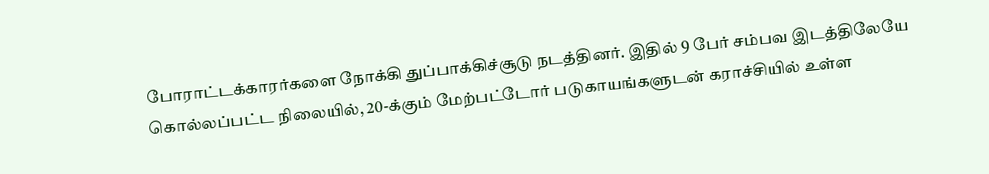போராட்டக்காரர்களை நோக்கி துப்பாக்கிச்சூடு நடத்தினர். இதில் 9 பேர் சம்பவ இடத்திலேயே கொல்லப்பட்ட நிலையில், 20-க்கும் மேற்பட்டோர் படுகாயங்களுடன் கராச்சியில் உள்ள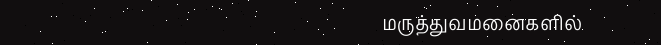மருத்துவமனைகளில்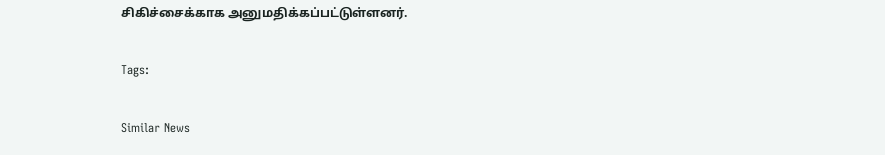சிகிச்சைக்காக அனுமதிக்கப்பட்டுள்ளனர்.

Tags:

Similar News